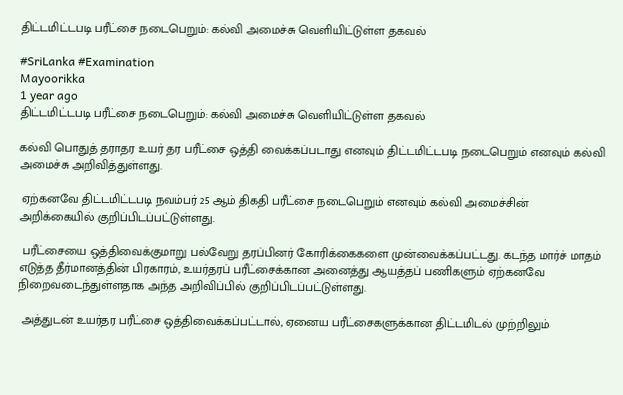திட்டமிட்டபடி பரீட்சை நடைபெறும்: கல்வி அமைச்சு வெளியிட்டுள்ள தகவல்

#SriLanka #Examination
Mayoorikka
1 year ago
திட்டமிட்டபடி பரீட்சை நடைபெறும்: கல்வி அமைச்சு வெளியிட்டுள்ள தகவல்

கல்வி பொதுத் தராதர உயர் தர பரீட்சை ஒத்தி வைக்கப்படாது எனவும் திட்டமிட்டபடி நடைபெறும் எனவும் கல்வி அமைச்சு அறிவித்துள்ளது.

 ஏற்கனவே திட்டமிட்டபடி நவம்பர் 25 ஆம் திகதி பரீட்சை நடைபெறும் எனவும் கல்வி அமைச்சின் அறிக்கையில் குறிப்பிடப்பட்டுள்ளது.

 பரீட்சையை ஒத்திவைக்குமாறு பல்வேறு தரப்பினர் கோரிக்கைகளை முன்வைக்கப்பட்டது. கடந்த மார்ச் மாதம் எடுத்த தீர்மானத்தின் பிரகாரம், உயர்தரப் பரீட்சைக்கான அனைத்து ஆயத்தப் பணிகளும் ஏற்கனவே நிறைவடைந்துள்ளதாக அந்த அறிவிப்பில் குறிப்பிடப்பட்டுள்ளது.

 அத்துடன் உயர்தர பரீட்சை ஒத்திவைக்கப்பட்டால், ஏனைய பரீட்சைகளுக்கான திட்டமிடல் முற்றிலும்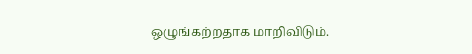ஒழுங்கற்றதாக மாறிவிடும்.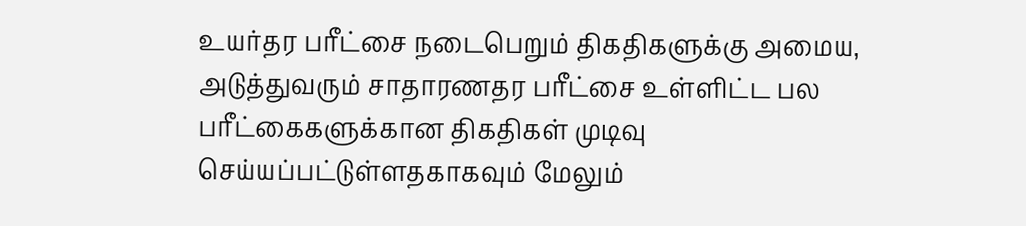உயர்தர பரீட்சை நடைபெறும் திகதிகளுக்கு அமைய, அடுத்துவரும் சாதாரணதர பரீட்சை உள்ளிட்ட பல பரீட்கைகளுக்கான திகதிகள் முடிவு செய்யப்பட்டுள்ளதகாகவும் மேலும்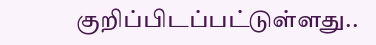குறிப்பிடப்பட்டுள்ளது..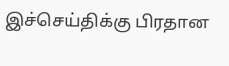இச்செய்திக்கு பிரதான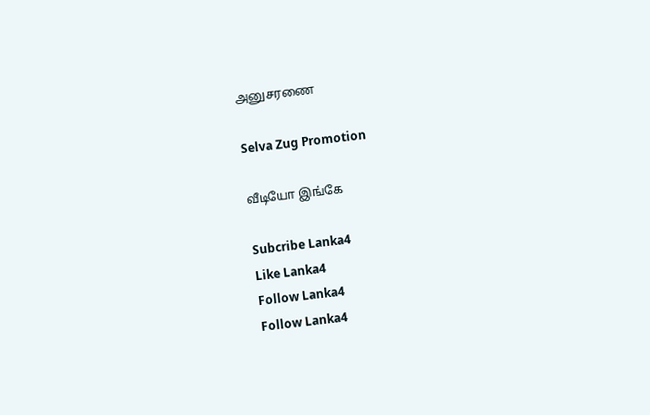அனுசரணை

Selva Zug Promotion

வீடியோ இங்கே

Subcribe Lanka4
Like Lanka4
Follow Lanka4
Follow Lanka4